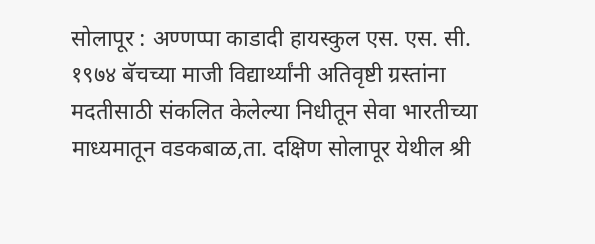सोलापूर : अण्णप्पा काडादी हायस्कुल एस. एस. सी. १९७४ बॅचच्या माजी विद्यार्थ्यांनी अतिवृष्टी ग्रस्तांना मदतीसाठी संकलित केलेल्या निधीतून सेवा भारतीच्या माध्यमातून वडकबाळ,ता. दक्षिण सोलापूर येथील श्री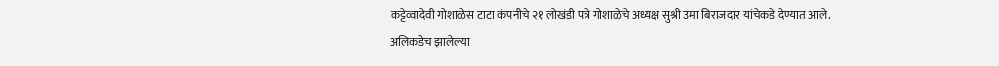कट्टेव्वादेवी गोशाळेस टाटा कंपनीचे २१ लोखंडी पत्रे गोशाळेचे अध्यक्ष सुश्री उमा बिराजदार यांचेकडे देण्यात आले.
अलिकडेच झालेल्या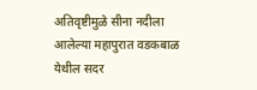अतिवृष्टीमुळे सीना नदीला आलेल्या महापुरात वडकबाळ येथील सदर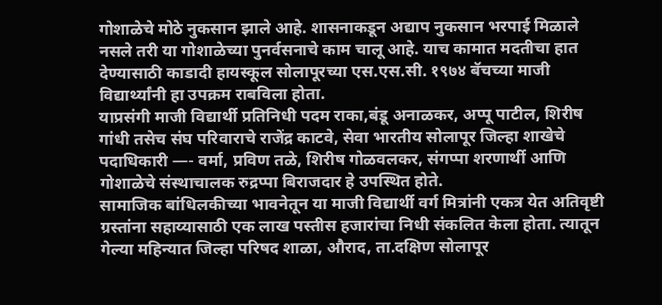गोशाळेचे मोठे नुकसान झाले आहे. शासनाकडून अद्याप नुकसान भरपाई मिळाले नसले तरी या गोशाळेच्या पुनर्वसनाचे काम चालू आहे. याच कामात मदतीचा हात देण्यासाठी काडादी हायस्कूल सोलापूरच्या एस.एस.सी. १९७४ बॅचच्या माजी विद्यार्थ्यांनी हा उपक्रम राबविला होता.
याप्रसंगी माजी विद्यार्थी प्रतिनिधी पदम राका,बंडू अनाळकर, अप्पू पाटील, शिरीष गांधी तसेच संघ परिवाराचे राजेंद्र काटवे, सेवा भारतीय सोलापूर जिल्हा शाखेचे पदाधिकारी —- वर्मा, प्रविण तळे, शिरीष गोळवलकर, संगप्पा शरणार्थी आणि गोशाळेचे संस्थाचालक रुद्रप्पा बिराजदार हे उपस्थित होते.
सामाजिक बांधिलकीच्या भावनेतून या माजी विद्यार्थी वर्ग मित्रांनी एकत्र येत अतिवृष्टी ग्रस्तांना सहाय्यासाठी एक लाख पस्तीस हजारांचा निधी संकलित केला होता. त्यातून गेल्या महिन्यात जिल्हा परिषद शाळा, औराद, ता.दक्षिण सोलापूर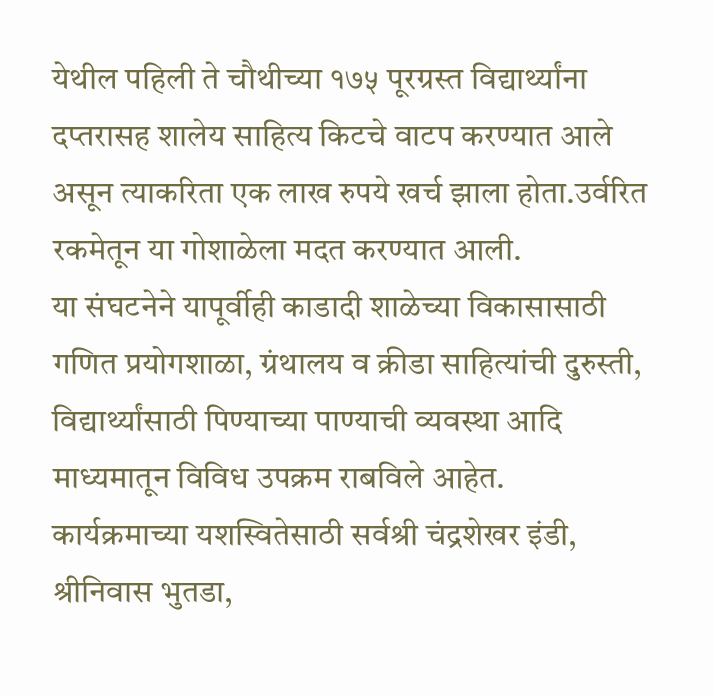येथील पहिली ते चौथीच्या १७५ पूरग्रस्त विद्यार्थ्यांना दप्तरासह शालेय साहित्य किटचे वाटप करण्यात आले असून त्याकरिता एक लाख रुपये खर्च झाला होता.उर्वरित रकमेतून या गोशाळेला मदत करण्यात आली.
या संघटनेने यापूर्वीही काडादी शाळेच्या विकासासाठी गणित प्रयोगशाळा, ग्रंथालय व क्रीडा साहित्यांची दुरुस्ती, विद्यार्थ्यांसाठी पिण्याच्या पाण्याची व्यवस्था आदि माध्यमातून विविध उपक्रम राबविले आहेत.
कार्यक्रमाच्या यशस्वितेसाठी सर्वश्री चंद्रशेखर इंडी, श्रीनिवास भुतडा,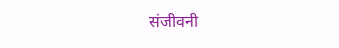संजीवनी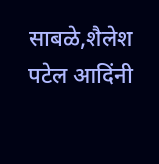साबळे,शैलेश पटेल आदिंनी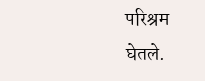परिश्रम घेतले.